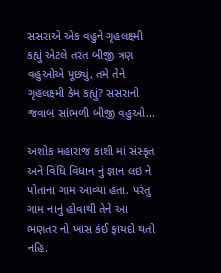સસરાએ એક વહુને ગૃહલક્ષ્મી કહ્યું એટલે તરત બીજી ત્રણ વહુઓએ પૂછ્યું, તમે તેને ગૃહલક્ષ્મી કેમ કહ્યું? સસરાનો જવાબ સાંભળી બીજી વહુઓ...

અશોક મહારાજ કાશી માં સંસ્કૃત અને વિધિ વિધાન નું જ્ઞાન લઇ ને પોતાના ગામ આવ્યા હતા. પરંતુ ગામ નાનું હોવાથી તેને આ ભણતર નો ખાસ કંઈ ફાયદો થતો નહિ.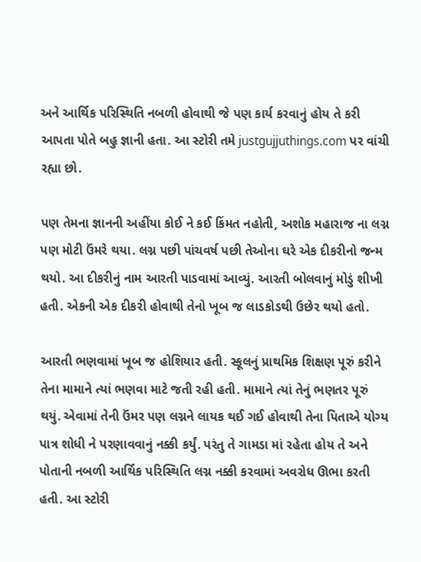અને આર્થિક પરિસ્થિતિ નબળી હોવાથી જે પણ કાર્ય કરવાનું હોય તે કરી આપતા પોતે બહુ જ્ઞાની હતા. આ સ્ટોરી તમે justgujjuthings.com પર વાંચી રહ્યા છો.

પણ તેમના જ્ઞાનની અહીંયા કોઈ ને કઈ કિંમત નહોતી, અશોક મહારાજ ના લગ્ન પણ મોટી ઉંમરે થયા. લગ્ન પછી પાંચવર્ષ પછી તેઓના ઘરે એક દીકરીનો જન્મ થયો. આ દીકરીનું નામ આરતી પાડવામાં આવ્યું. આરતી બોલવાનું મોડું શીખી હતી. એકની એક દીકરી હોવાથી તેનો ખૂબ જ લાડકોડથી ઉછેર થયો હતો.

આરતી ભણવામાં ખૂબ જ હોશિયાર હતી. સ્કૂલનું પ્રાથમિક શિક્ષણ પૂરું કરીને તેના મામાને ત્યાં ભણવા માટે જતી રહી હતી. મામાને ત્યાં તેનું ભણતર પૂરું થયું. એવામાં તેની ઉંમર પણ લગ્નને લાયક થઈ ગઈ હોવાથી તેના પિતાએ યોગ્ય પાત્ર શોધી ને પરણાવવાનું નક્કી કર્યું. પરંતુ તે ગામડા માં રહેતા હોય તે અને પોતાની નબળી આર્થિક પરિસ્થિતિ લગ્ન નક્કી કરવામાં અવરોધ ઊભા કરતી હતી. આ સ્ટોરી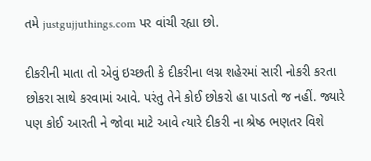તમે justgujjuthings.com પર વાંચી રહ્યા છો.

દીકરીની માતા તો એવું ઇચ્છતી કે દીકરીના લગ્ન શહેરમાં સારી નોકરી કરતા છોકરા સાથે કરવામાં આવે. પરંતુ તેને કોઈ છોકરો હા પાડતો જ નહીં. જ્યારે પણ કોઈ આરતી ને જોવા માટે આવે ત્યારે દીકરી ના શ્રેષ્ઠ ભણતર વિશે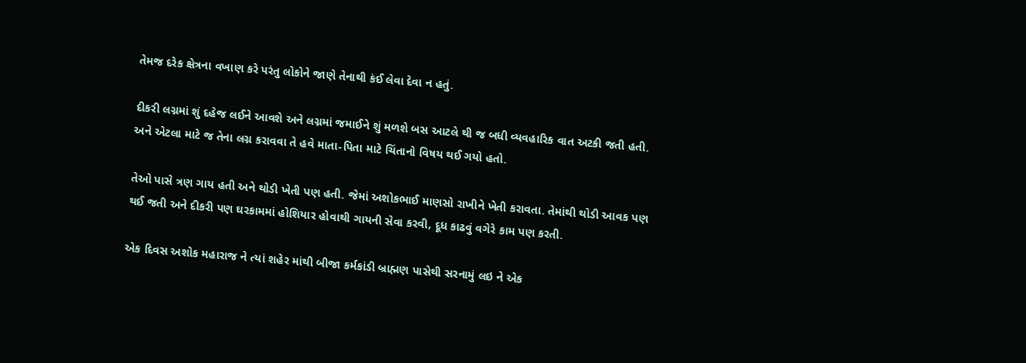તેમજ દરેક ક્ષેત્રના વખાણ કરે પરંતુ લોકોને જાણે તેનાથી કંઈ લેવા દેવા ન હતું.

દીકરી લગ્નમાં શું દહેજ લઈને આવશે અને લગ્નમાં જમાઈને શું મળશે બસ આટલે થી જ બધી વ્યવહારિક વાત અટકી જતી હતી. અને એટલા માટે જ તેના લગ્ન કરાવવા તે હવે માતા-પિતા માટે ચિંતાનો વિષય થઈ ગયો હતો.

તેઓ પાસે ત્રણ ગાય હતી અને થોડી ખેતી પણ હતી. જેમાં અશોકભાઈ માણસો રાખીને ખેતી કરાવતા. તેમાંથી થોડી આવક પણ થઈ જતી અને દીકરી પણ ઘરકામમાં હોશિયાર હોવાથી ગાયની સેવા કરવી, દૂધ કાઢવું વગેરે કામ પણ કરતી.

એક દિવસ અશોક મહારાજ ને ત્યાં શહેર માંથી બીજા કર્મકાંડી બ્રાહ્મણ પાસેથી સરનામું લઇ ને એક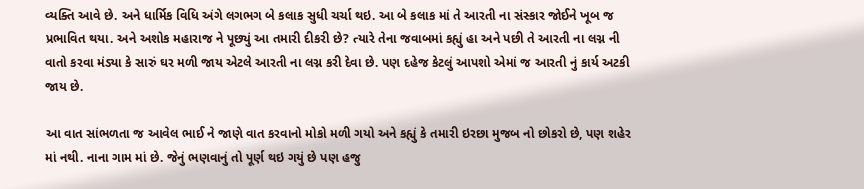વ્યક્તિ આવે છે. અને ધાર્મિક વિધિ અંગે લગભગ બે કલાક સુધી ચર્ચા થઇ. આ બે કલાક માં તે આરતી ના સંસ્કાર જોઈને ખૂબ જ પ્રભાવિત થયા. અને અશોક મહારાજ ને પૂછ્યું આ તમારી દીકરી છે? ત્યારે તેના જવાબમાં કહ્યું હા અને પછી તે આરતી ના લગ્ન ની વાતો કરવા મંડ્યા કે સારું ઘર મળી જાય એટલે આરતી ના લગ્ન કરી દેવા છે. પણ દહેજ કેટલું આપશો એમાં જ આરતી નું કાર્ય અટકી જાય છે.

આ વાત સાંભળતા જ આવેલ ભાઈ ને જાણે વાત કરવાનો મોકો મળી ગયો અને કહ્યું કે તમારી ઇરછા મુજબ નો છોકરો છે, પણ શહેર માં નથી. નાના ગામ માં છે. જેનું ભણવાનું તો પૂર્ણ થઇ ગયું છે પણ હજુ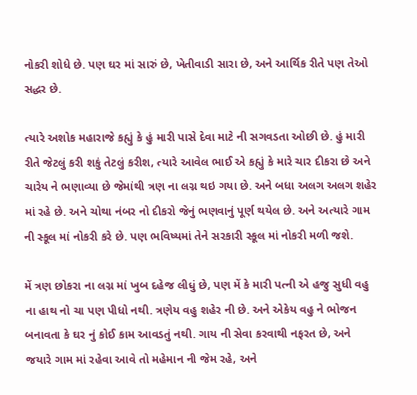નોકરી શોધે છે. પણ ઘર માં સારું છે, ખેતીવાડી સારા છે, અને આર્થિક રીતે પણ તેઓ સદ્ધર છે.

ત્યારે અશોક મહારાજે કહ્યું કે હું મારી પાસે દેવા માટે ની સગવડતા ઓછી છે. હું મારી રીતે જેટલું કરી શકું તેટલું કરીશ, ત્યારે આવેલ ભાઈ એ કહ્યું કે મારે ચાર દીકરા છે અને ચારેય ને ભણાવ્યા છે જેમાંથી ત્રણ ના લગ્ન થઇ ગયા છે. અને બધા અલગ અલગ શહેર માં રહે છે. અને ચોથા નંબર નો દીકરો જેનું ભણવાનું પૂર્ણ થયેલ છે. અને અત્યારે ગામ ની સ્કૂલ માં નોકરી કરે છે. પણ ભવિષ્યમાં તેને સરકારી સ્કૂલ માં નોકરી મળી જશે.

મેં ત્રણ છોકરા ના લગ્ન માં ખુબ દહેજ લીધું છે, પણ મેં કે મારી પત્ની એ હજુ સુધી વહુ ના હાથ નો ચા પણ પીધો નથી. ત્રણેય વહુ શહેર ની છે. અને એકેય વહુ ને ભોજન બનાવતા કે ઘર નું કોઈ કામ આવડતું નથી. ગાય ની સેવા કરવાથી નફરત છે, અને જયારે ગામ માં રહેવા આવે તો મહેમાન ની જેમ રહે, અને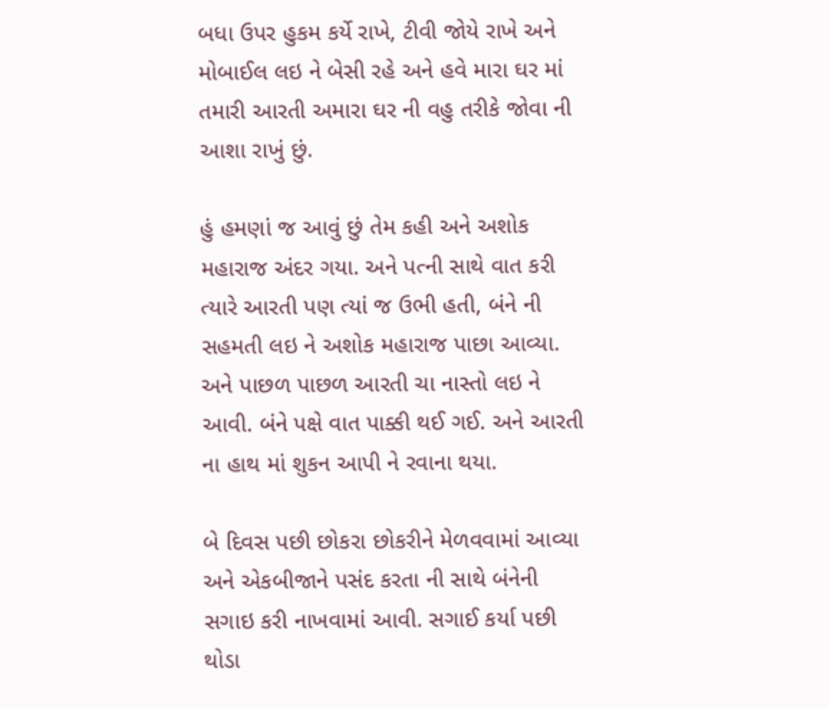બધા ઉપર હુકમ કર્યે રાખે, ટીવી જોયે રાખે અને મોબાઈલ લઇ ને બેસી રહે અને હવે મારા ઘર માં તમારી આરતી અમારા ઘર ની વહુ તરીકે જોવા ની આશા રાખું છું.

હું હમણાં જ આવું છું તેમ કહી અને અશોક મહારાજ અંદર ગયા. અને પત્ની સાથે વાત કરી ત્યારે આરતી પણ ત્યાં જ ઉભી હતી, બંને ની સહમતી લઇ ને અશોક મહારાજ પાછા આવ્યા. અને પાછળ પાછળ આરતી ચા નાસ્તો લઇ ને આવી. બંને પક્ષે વાત પાક્કી થઈ ગઈ. અને આરતી ના હાથ માં શુકન આપી ને રવાના થયા.

બે દિવસ પછી છોકરા છોકરીને મેળવવામાં આવ્યા અને એકબીજાને પસંદ કરતા ની સાથે બંનેની સગાઇ કરી નાખવામાં આવી. સગાઈ કર્યા પછી થોડા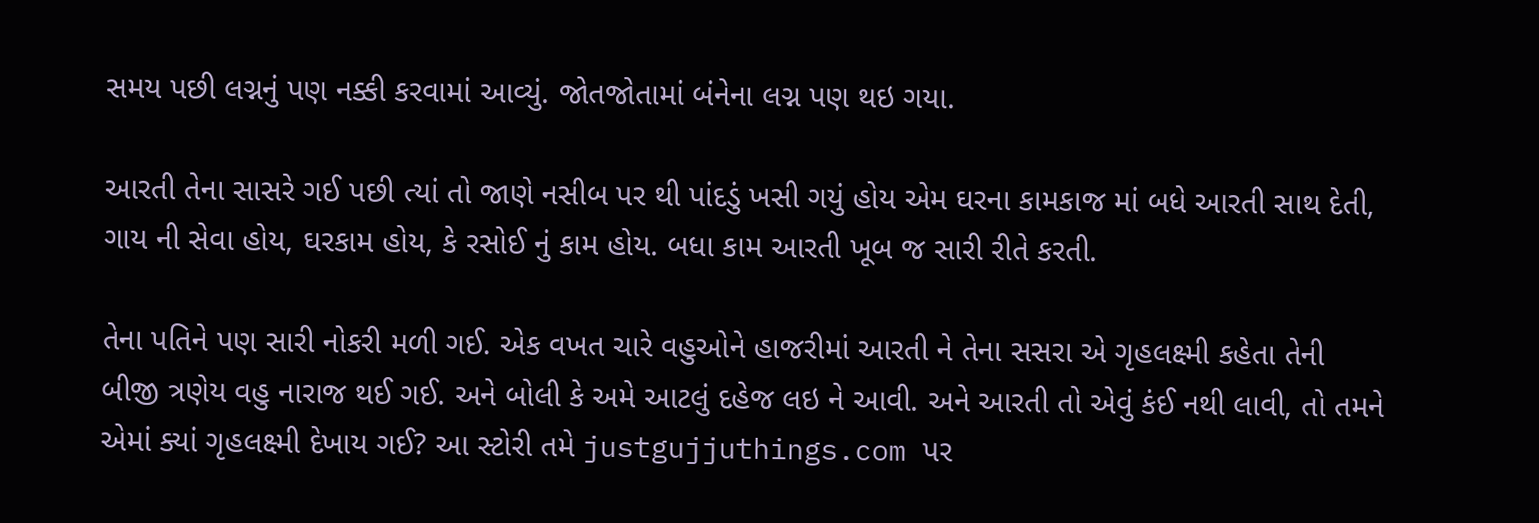સમય પછી લગ્નનું પણ નક્કી કરવામાં આવ્યું. જોતજોતામાં બંનેના લગ્ન પણ થઇ ગયા.

આરતી તેના સાસરે ગઈ પછી ત્યાં તો જાણે નસીબ પર થી પાંદડું ખસી ગયું હોય એમ ઘરના કામકાજ માં બધે આરતી સાથ દેતી, ગાય ની સેવા હોય, ઘરકામ હોય, કે રસોઈ નું કામ હોય. બધા કામ આરતી ખૂબ જ સારી રીતે કરતી.

તેના પતિને પણ સારી નોકરી મળી ગઈ. એક વખત ચારે વહુઓને હાજરીમાં આરતી ને તેના સસરા એ ગૃહલક્ષ્મી કહેતા તેની બીજી ત્રણેય વહુ નારાજ થઈ ગઈ. અને બોલી કે અમે આટલું દહેજ લઇ ને આવી. અને આરતી તો એવું કંઈ નથી લાવી, તો તમને એમાં ક્યાં ગૃહલક્ષ્મી દેખાય ગઈ? આ સ્ટોરી તમે justgujjuthings.com પર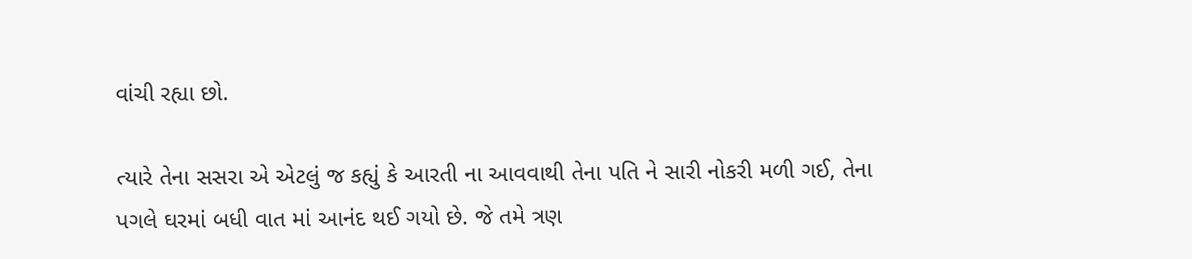વાંચી રહ્યા છો.

ત્યારે તેના સસરા એ એટલું જ કહ્યું કે આરતી ના આવવાથી તેના પતિ ને સારી નોકરી મળી ગઈ, તેના પગલે ઘરમાં બધી વાત માં આનંદ થઈ ગયો છે. જે તમે ત્રણ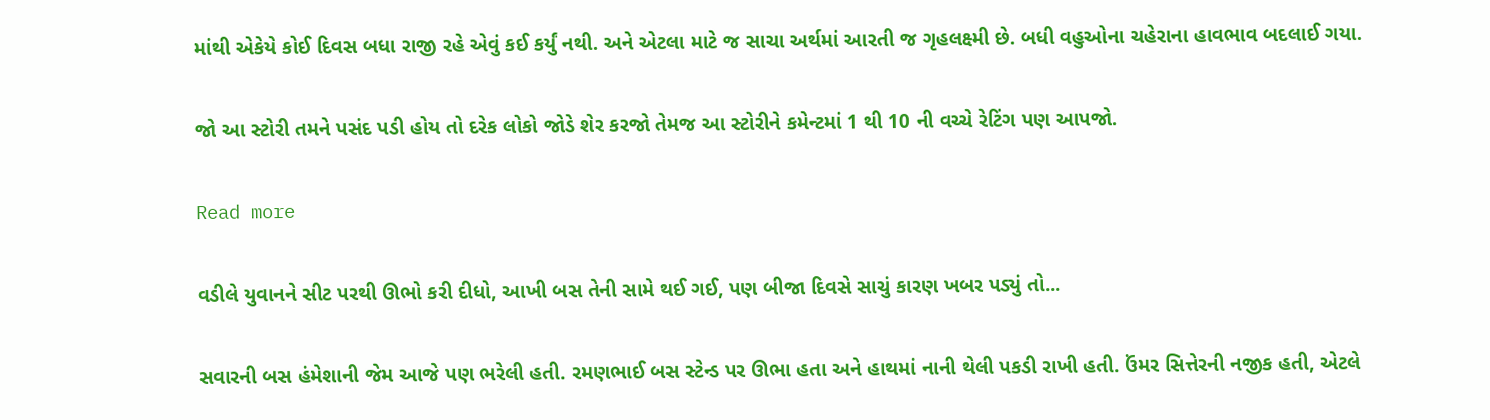માંથી એકેયે કોઈ દિવસ બધા રાજી રહે એવું કઈ કર્યું નથી. અને એટલા માટે જ સાચા અર્થમાં આરતી જ ગૃહલક્ષ્મી છે. બધી વહુઓના ચહેરાના હાવભાવ બદલાઈ ગયા.

જો આ સ્ટોરી તમને પસંદ પડી હોય તો દરેક લોકો જોડે શેર કરજો તેમજ આ સ્ટોરીને કમેન્ટમાં 1 થી 10 ની વચ્ચે રેટિંગ પણ આપજો.

Read more

વડીલે યુવાનને સીટ પરથી ઊભો કરી દીધો, આખી બસ તેની સામે થઈ ગઈ, પણ બીજા દિવસે સાચું કારણ ખબર પડ્યું તો...

સવારની બસ હંમેશાની જેમ આજે પણ ભરેલી હતી. રમણભાઈ બસ સ્ટેન્ડ પર ઊભા હતા અને હાથમાં નાની થેલી પકડી રાખી હતી. ઉંમર સિત્તેરની નજીક હતી, એટલે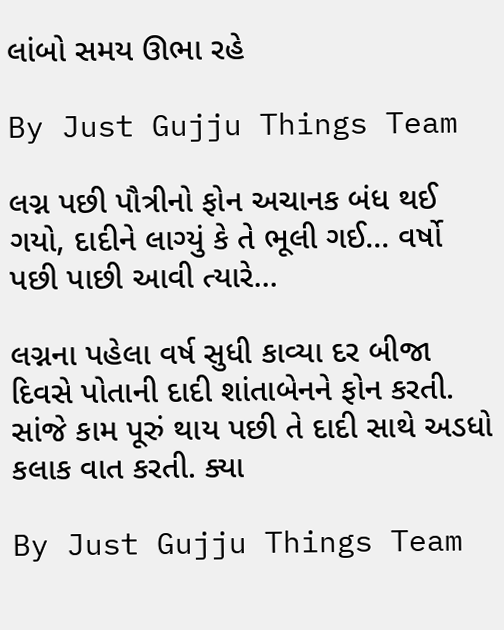લાંબો સમય ઊભા રહે

By Just Gujju Things Team

લગ્ન પછી પૌત્રીનો ફોન અચાનક બંધ થઈ ગયો, દાદીને લાગ્યું કે તે ભૂલી ગઈ... વર્ષો પછી પાછી આવી ત્યારે...

લગ્નના પહેલા વર્ષ સુધી કાવ્યા દર બીજા દિવસે પોતાની દાદી શાંતાબેનને ફોન કરતી. સાંજે કામ પૂરું થાય પછી તે દાદી સાથે અડધો કલાક વાત કરતી. ક્યા

By Just Gujju Things Team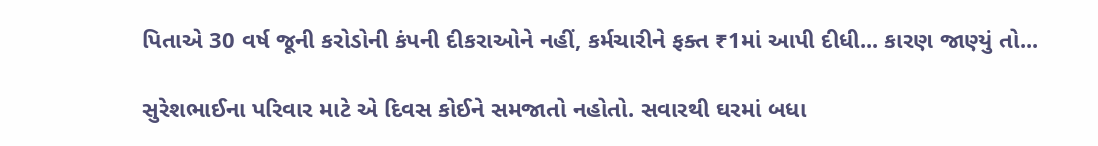પિતાએ 30 વર્ષ જૂની કરોડોની કંપની દીકરાઓને નહીં, કર્મચારીને ફક્ત ₹1માં આપી દીધી... કારણ જાણ્યું તો...

સુરેશભાઈના પરિવાર માટે એ દિવસ કોઈને સમજાતો નહોતો. સવારથી ઘરમાં બધા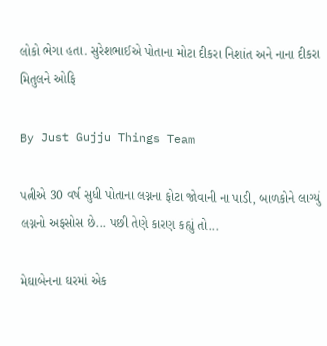લોકો ભેગા હતા. સુરેશભાઈએ પોતાના મોટા દીકરા નિશાંત અને નાના દીકરા મિતુલને ઓફિ

By Just Gujju Things Team

પત્નીએ 30 વર્ષ સુધી પોતાના લગ્નના ફોટા જોવાની ના પાડી, બાળકોને લાગ્યું લગ્નનો અફસોસ છે... પછી તેણે કારણ કહ્યું તો...

મેઘાબેનના ઘરમાં એક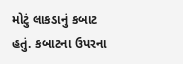મોટું લાકડાનું કબાટ હતું. કબાટના ઉપરના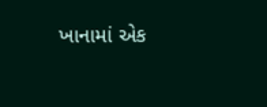ખાનામાં એક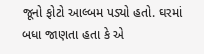જૂનો ફોટો આલ્બમ પડ્યો હતો. ઘરમાં બધા જાણતા હતા કે એ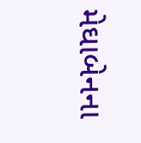મેઘાબેનના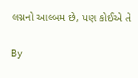લગ્નનો આલ્બમ છે, પણ કોઈએ તે

By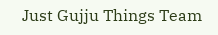Just Gujju Things Team